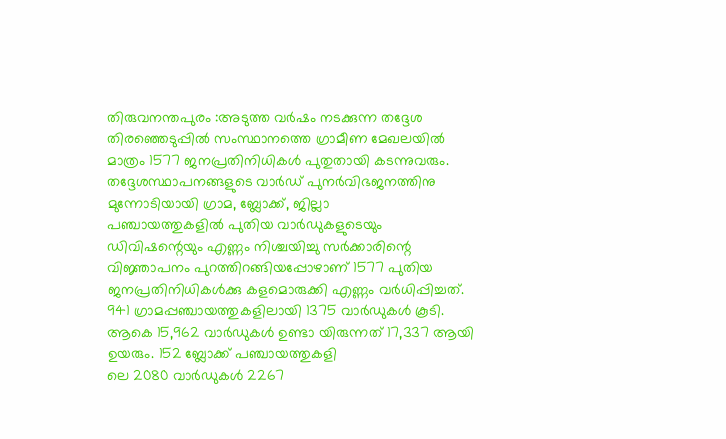തിരുവനന്തപുരം :അടുത്ത വർഷം നടക്കുന്ന തദ്ദേശ തിരഞ്ഞെടുപ്പിൽ സംസ്ഥാനത്തെ ഗ്രാമീണ മേഖലയിൽ മാത്രം 1577 ജനപ്രതിനിധികൾ പുതുതായി കടന്നുവരും. തദ്ദേശസ്ഥാപനങ്ങളുടെ വാർഡ് പുനർവിഭജനത്തിനു മുന്നോടിയായി ഗ്രാമ, ബ്ലോക്ക്, ജില്ലാ
പഞ്ചായത്തുകളിൽ പുതിയ വാർഡുകളുടെയും ഡിവിഷന്റെയും എണ്ണം നിശ്ചയിച്ചു സർക്കാരിന്റെ വിജ്ഞാപനം പുറത്തിറങ്ങിയപ്പോഴാണ് 1577 പുതിയ ജനപ്രതിനിധികൾക്കു കളമൊരുക്കി എണ്ണം വർധിപ്പിച്ചത്.
941 ഗ്രാമപ്പഞ്ചായത്തുകളിലായി 1375 വാർഡുകൾ കൂടി. ആകെ 15,962 വാർഡുകൾ ഉണ്ടാ യിരുന്നത് 17,337 ആയി ഉയരും. 152 ബ്ലോക്ക് പഞ്ചായത്തുകളി
ലെ 2080 വാർഡുകൾ 2267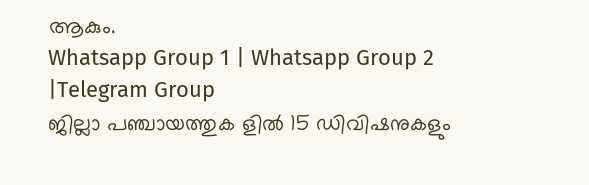ആകും.
Whatsapp Group 1 | Whatsapp Group 2 |Telegram Group
ജില്ലാ പഞ്ചായത്തുക ളിൽ 15 ഡിവിഷനുകളും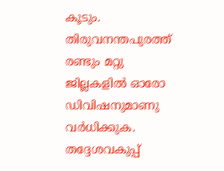കൂടും. തിരുവനന്തപുരത്ത് രണ്ടും മറ്റു ജില്ലകളിൽ ഓരോ ഡിവിഷനുമാണു വർധിക്കുക. തദ്ദേശവകുപ്പ്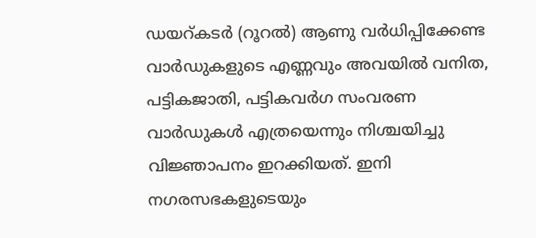ഡയറ്കടർ (റൂറൽ) ആണു വർധിപ്പിക്കേണ്ട
വാർഡുകളുടെ എണ്ണവും അവയിൽ വനിത, പട്ടികജാതി, പട്ടികവർഗ സംവരണ വാർഡുകൾ എത്രയെന്നും നിശ്ചയിച്ചു വിജ്ഞാപനം ഇറക്കിയത്. ഇനി നഗരസഭകളുടെയും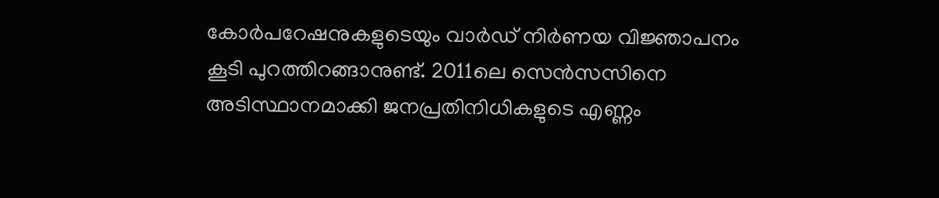കോർപറേഷനുകളുടെയും വാർഡ് നിർണയ വിജ്ഞാപനം കൂടി പുറത്തിറങ്ങാനുണ്ട്. 2011ലെ സെൻസസിനെ അടിസ്ഥാനമാക്കി ജനപ്രതിനിധികളുടെ എണ്ണം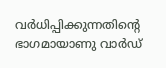വർധിപ്പിക്കുന്നതിന്റെ ഭാഗമായാണു വാർഡ്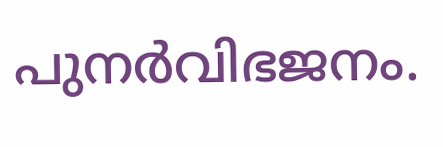പുനർവിഭജനം.